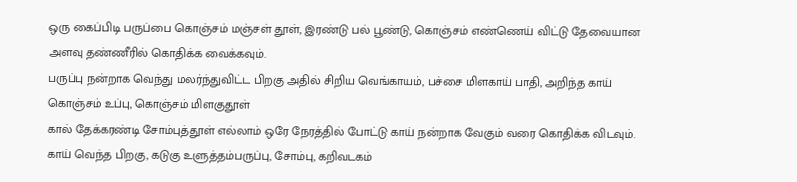ஒரு கைப்பிடி பருப்பை கொஞ்சம் மஞ்சள் தூள், இரண்டு பல் பூண்டு, கொஞ்சம் எண்ணெய் விட்டு தேவையான அளவு தண்ணீரில் கொதிக்க வைக்கவும்.
பருப்பு நன்றாக வெந்து மலர்ந்துவிட்ட பிறகு அதில் சிறிய வெங்காயம், பச்சை மிளகாய் பாதி, அறிந்த காய் கொஞ்சம் உப்பு, கொஞ்சம் மிளகுதூள்
கால் தேக்கரண்டி சோம்புத்தூள் எல்லாம் ஒரே நேரத்தில் போட்டு காய் நன்றாக வேகும் வரை கொதிக்க விடவும்.
காய் வெந்த பிறகு, கடுகு உளுத்தம்பருப்பு, சோம்பு, கறிவடகம்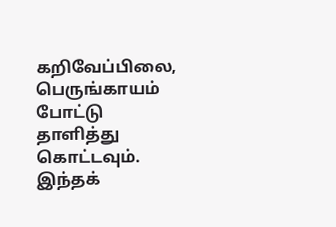கறிவேப்பிலை, பெருங்காயம் போட்டு
தாளித்து கொட்டவும்.
இந்தக்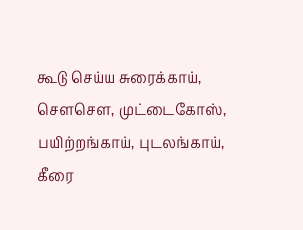கூடு செய்ய சுரைக்காய், சௌசௌ, முட்டைகோஸ், பயிற்றங்காய், புடலங்காய், கீரை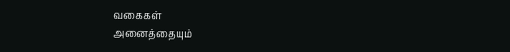வகைகள்
அனைத்தையும்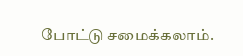போட்டு சமைக்கலாம்.